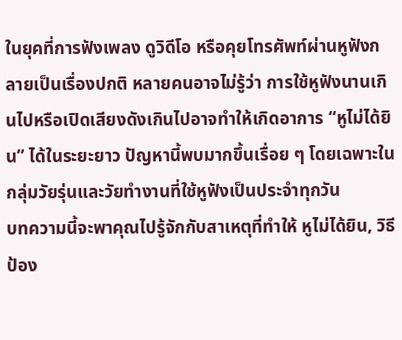ในยุคที่การฟังเพลง ดูวิดีโอ หรือคุยโทรศัพท์ผ่านหูฟังกลายเป็นเรื่องปกติ หลายคนอาจไม่รู้ว่า การใช้หูฟังนานเกินไปหรือเปิดเสียงดังเกินไปอาจทำให้เกิดอาการ “หูไม่ได้ยิน” ได้ในระยะยาว ปัญหานี้พบมากขึ้นเรื่อย ๆ โดยเฉพาะในกลุ่มวัยรุ่นและวัยทำงานที่ใช้หูฟังเป็นประจำทุกวัน
บทความนี้จะพาคุณไปรู้จักกับสาเหตุที่ทำให้ หูไม่ได้ยิน, วิธีป้อง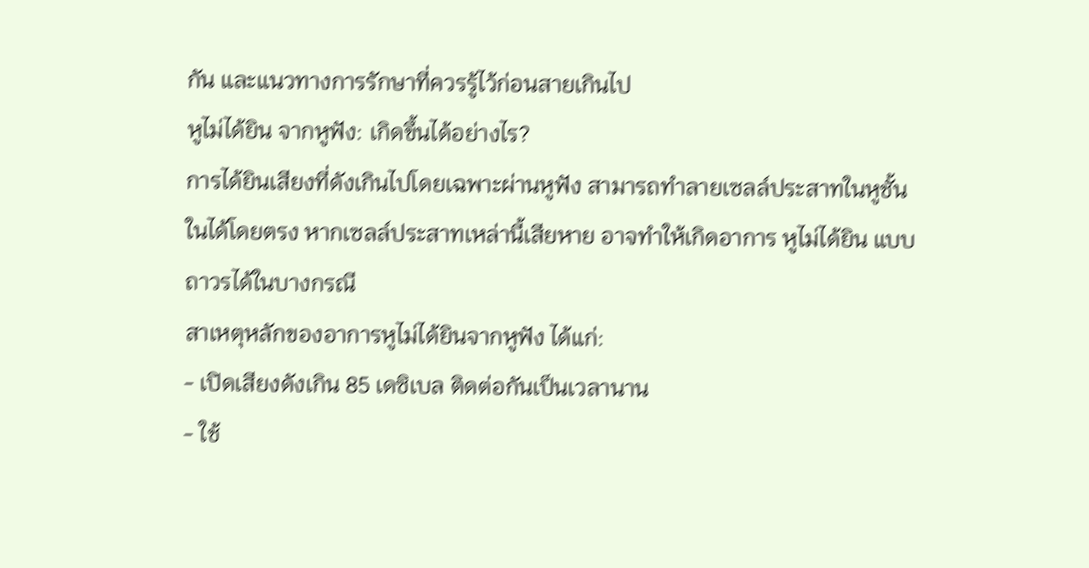กัน และแนวทางการรักษาที่ควรรู้ไว้ก่อนสายเกินไป
หูไม่ได้ยิน จากหูฟัง: เกิดขึ้นได้อย่างไร?
การได้ยินเสียงที่ดังเกินไปโดยเฉพาะผ่านหูฟัง สามารถทำลายเซลล์ประสาทในหูชั้นในได้โดยตรง หากเซลล์ประสาทเหล่านี้เสียหาย อาจทำให้เกิดอาการ หูไม่ได้ยิน แบบถาวรได้ในบางกรณี
สาเหตุหลักของอาการหูไม่ได้ยินจากหูฟัง ได้แก่:
- เปิดเสียงดังเกิน 85 เดซิเบล ติดต่อกันเป็นเวลานาน
- ใช้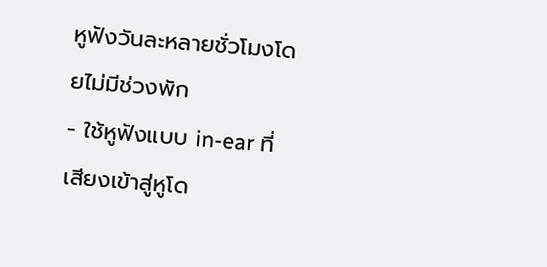หูฟังวันละหลายชั่วโมงโดยไม่มีช่วงพัก
- ใช้หูฟังแบบ in-ear ที่เสียงเข้าสู่หูโด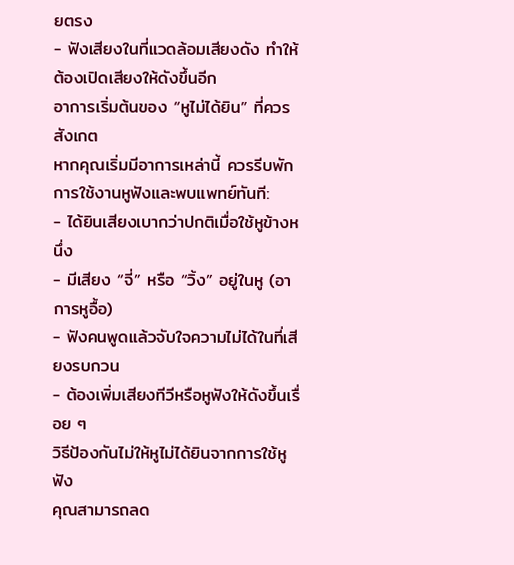ยตรง
- ฟังเสียงในที่แวดล้อมเสียงดัง ทำให้ต้องเปิดเสียงให้ดังขึ้นอีก
อาการเริ่มต้นของ “หูไม่ได้ยิน” ที่ควรสังเกต
หากคุณเริ่มมีอาการเหล่านี้ ควรรีบพักการใช้งานหูฟังและพบแพทย์ทันที:
- ได้ยินเสียงเบากว่าปกติเมื่อใช้หูข้างหนึ่ง
- มีเสียง “จี่” หรือ “วิ้ง” อยู่ในหู (อาการหูอื้อ)
- ฟังคนพูดแล้วจับใจความไม่ได้ในที่เสียงรบกวน
- ต้องเพิ่มเสียงทีวีหรือหูฟังให้ดังขึ้นเรื่อย ๆ
วิธีป้องกันไม่ให้หูไม่ได้ยินจากการใช้หูฟัง
คุณสามารถลด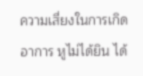ความเสี่ยงในการเกิดอาการ หูไม่ได้ยิน ได้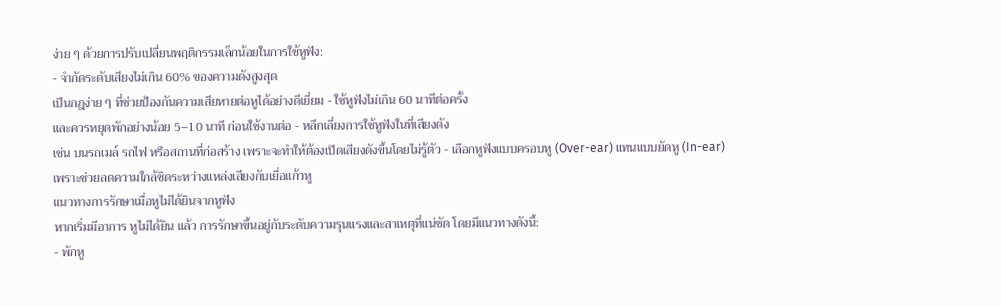ง่าย ๆ ด้วยการปรับเปลี่ยนพฤติกรรมเล็กน้อยในการใช้หูฟัง:
- จำกัดระดับเสียงไม่เกิน 60% ของความดังสูงสุด
เป็นกฎง่าย ๆ ที่ช่วยป้องกันความเสียหายต่อหูได้อย่างดีเยี่ยม - ใช้หูฟังไม่เกิน 60 นาทีต่อครั้ง
และควรหยุดพักอย่างน้อย 5–10 นาที ก่อนใช้งานต่อ - หลีกเลี่ยงการใช้หูฟังในที่เสียงดัง
เช่น บนรถเมล์ รถไฟ หรือสถานที่ก่อสร้าง เพราะจะทำให้ต้องเปิดเสียงดังขึ้นโดยไม่รู้ตัว - เลือกหูฟังแบบครอบหู (Over-ear) แทนแบบยัดหู (In-ear)
เพราะช่วยลดความใกล้ชิดระหว่างแหล่งเสียงกับเยื่อแก้วหู
แนวทางการรักษาเมื่อหูไม่ได้ยินจากหูฟัง
หากเริ่มมีอาการ หูไม่ได้ยิน แล้ว การรักษาขึ้นอยู่กับระดับความรุนแรงและสาเหตุที่แน่ชัด โดยมีแนวทางดังนี้:
- พักหู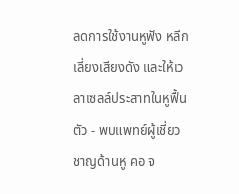ลดการใช้งานหูฟัง หลีกเลี่ยงเสียงดัง และให้เวลาเซลล์ประสาทในหูฟื้นตัว - พบแพทย์ผู้เชี่ยวชาญด้านหู คอ จ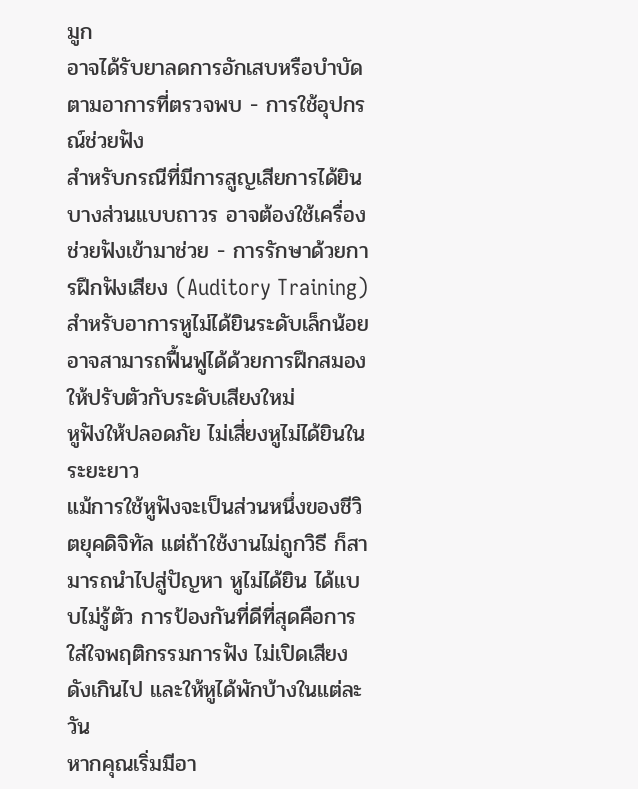มูก
อาจได้รับยาลดการอักเสบหรือบำบัดตามอาการที่ตรวจพบ - การใช้อุปกรณ์ช่วยฟัง
สำหรับกรณีที่มีการสูญเสียการได้ยินบางส่วนแบบถาวร อาจต้องใช้เครื่องช่วยฟังเข้ามาช่วย - การรักษาด้วยการฝึกฟังเสียง (Auditory Training)
สำหรับอาการหูไม่ได้ยินระดับเล็กน้อย อาจสามารถฟื้นฟูได้ด้วยการฝึกสมองให้ปรับตัวกับระดับเสียงใหม่
หูฟังให้ปลอดภัย ไม่เสี่ยงหูไม่ได้ยินในระยะยาว
แม้การใช้หูฟังจะเป็นส่วนหนึ่งของชีวิตยุคดิจิทัล แต่ถ้าใช้งานไม่ถูกวิธี ก็สามารถนำไปสู่ปัญหา หูไม่ได้ยิน ได้แบบไม่รู้ตัว การป้องกันที่ดีที่สุดคือการใส่ใจพฤติกรรมการฟัง ไม่เปิดเสียงดังเกินไป และให้หูได้พักบ้างในแต่ละวัน
หากคุณเริ่มมีอา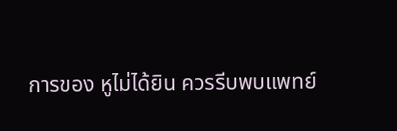การของ หูไม่ได้ยิน ควรรีบพบแพทย์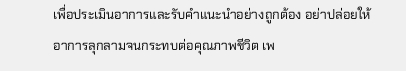เพื่อประเมินอาการและรับคำแนะนำอย่างถูกต้อง อย่าปล่อยให้อาการลุกลามจนกระทบต่อคุณภาพชีวิต เพ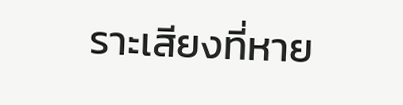ราะเสียงที่หาย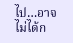ไป…อาจไม่ได้ก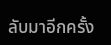ลับมาอีกครั้ง